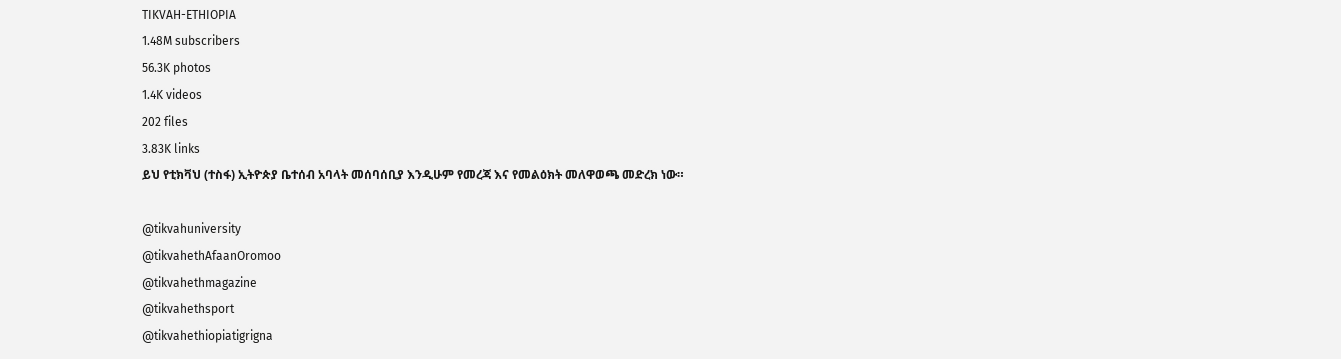TIKVAH-ETHIOPIA
1.48M subscribers
56.3K photos
1.4K videos
202 files
3.83K links
ይህ የቲክቫህ (ተስፋ) ኢትዮጵያ ቤተሰብ አባላት መሰባሰቢያ እንዲሁም የመረጃ እና የመልዕክት መለዋወጫ መድረክ ነው።

@tikvahuniversity
@tikvahethAfaanOromoo
@tikvahethmagazine
@tikvahethsport
@tikvahethiopiatigrigna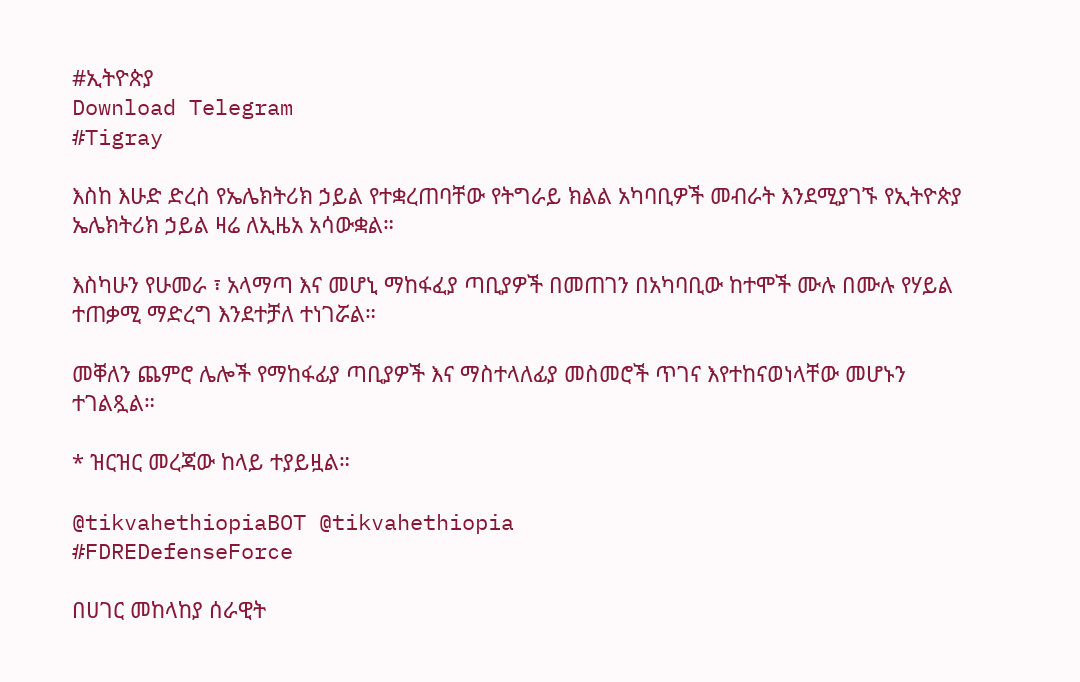#ኢትዮጵያ
Download Telegram
#Tigray

እስከ እሁድ ድረስ የኤሌክትሪክ ኃይል የተቋረጠባቸው የትግራይ ክልል አካባቢዎች መብራት እንደሚያገኙ የኢትዮጵያ ኤሌክትሪክ ኃይል ዛሬ ለኢዜአ አሳውቋል።

እስካሁን የሁመራ ፣ አላማጣ እና መሆኒ ማከፋፈያ ጣቢያዎች በመጠገን በአካባቢው ከተሞች ሙሉ በሙሉ የሃይል ተጠቃሚ ማድረግ እንደተቻለ ተነገሯል።

መቐለን ጨምሮ ሌሎች የማከፋፊያ ጣቢያዎች እና ማስተላለፊያ መስመሮች ጥገና እየተከናወነላቸው መሆኑን ተገልጿል።

* ዝርዝር መረጃው ከላይ ተያይዟል።

@tikvahethiopiaBOT @tikvahethiopia
#FDREDefenseForce

በሀገር መከላከያ ሰራዊት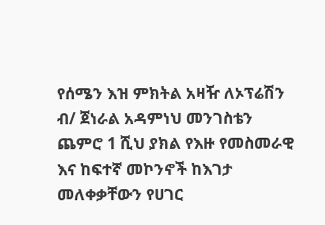የሰሜን እዝ ምክትል አዛዥ ለኦፕሬሽን ብ/ ጀነራል አዳምነህ መንገስቴን ጨምሮ 1 ሺህ ያክል የእዙ የመስመራዊ እና ከፍተኛ መኮንኖች ከእገታ መለቀቃቸውን የሀገር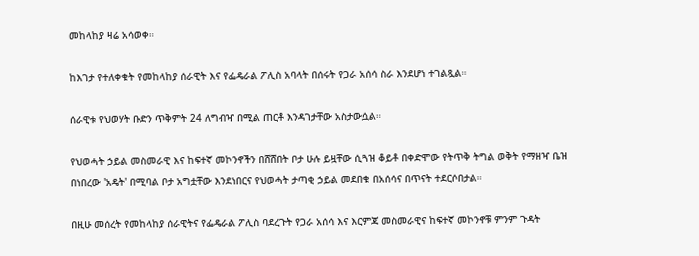መከላከያ ዛሬ አሳወቀ።

ከእገታ የተለቀቁት የመከላከያ ሰራዊት እና የፌዴራል ፖሊስ አባላት በሰሩት የጋራ አሰሳ ስራ እንደሆነ ተገልጿል።

ሰራዊቱ የህወሃት ቡድን ጥቅምት 24 ለግብዣ በሚል ጠርቶ እንዳገታቸው አስታውሷል።

የህወሓት ኃይል መስመራዊ እና ከፍተኛ መኮንኖችን በሸሸበት ቦታ ሁሉ ይዟቸው ሲጓዝ ቆይቶ በቀድሞው የትጥቅ ትግል ወቅት የማዘዣ ቤዝ በነበረው 'አዴት' በሚባል ቦታ አግቷቸው እንደነበርና የህወሓት ታጣቂ ኃይል መደበቁ በአሰሳና በጥናት ተደርሶበታል።

በዚሁ መሰረት የመከላከያ ሰራዊትና የፌዴራል ፖሊስ ባደረጉት የጋራ አሰሳ እና እርምጃ መስመራዊና ከፍተኛ መኮንኖቹ ምንም ጉዳት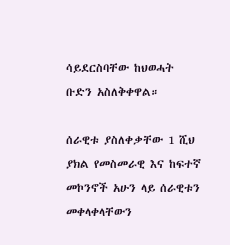ሳይደርስባቸው ከህወሓት ቡድን አስለቅቀዋል።

ሰራዊቱ ያስለቀቃቸው 1 ሺህ ያክል የመስመራዊ እና ከፍተኛ መኮንኖች አሁን ላይ ሰራዊቱን መቀላቀላቸውን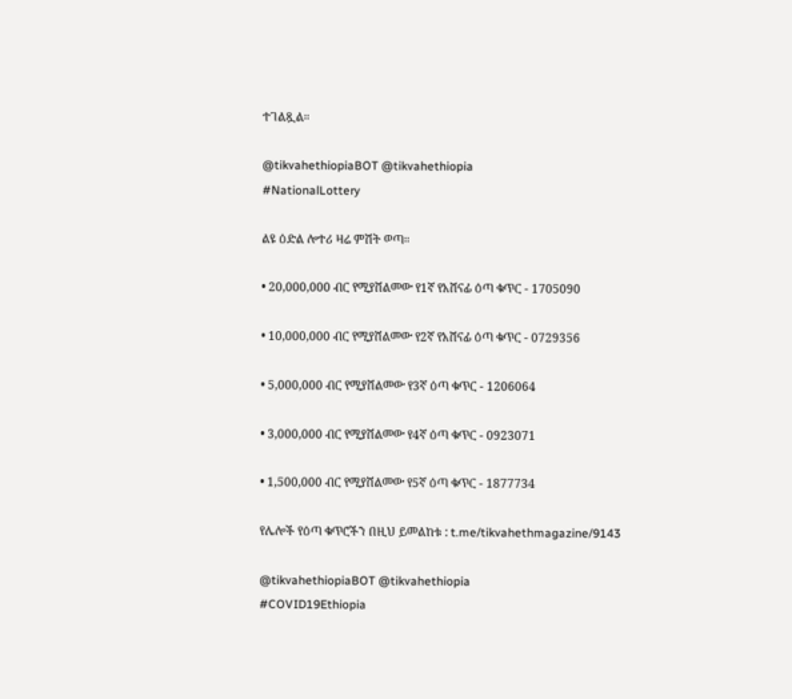ተገልጿል።

@tikvahethiopiaBOT @tikvahethiopia
#NationalLottery

ልዩ ዕድል ሎተሪ ዛሬ ምሽት ወጣ።

• 20,000,000 ብር የሚያሸልመው የ1ኛ የአሸናፊ ዕጣ ቁጥር - 1705090

• 10,000,000 ብር የሚያሸልመው የ2ኛ የአሸናፊ ዕጣ ቁጥር - 0729356

• 5,000,000 ብር የሚያሸልመው የ3ኛ ዕጣ ቁጥር - 1206064

• 3,000,000 ብር የሚያሸልመው የ4ኛ ዕጣ ቁጥር - 0923071

• 1,500,000 ብር የሚያሸልመው የ5ኛ ዕጣ ቁጥር - 1877734

የሌሎች የዕጣ ቁጥሮችን በዚህ ይመልከቱ : t.me/tikvahethmagazine/9143

@tikvahethiopiaBOT @tikvahethiopia
#COVID19Ethiopia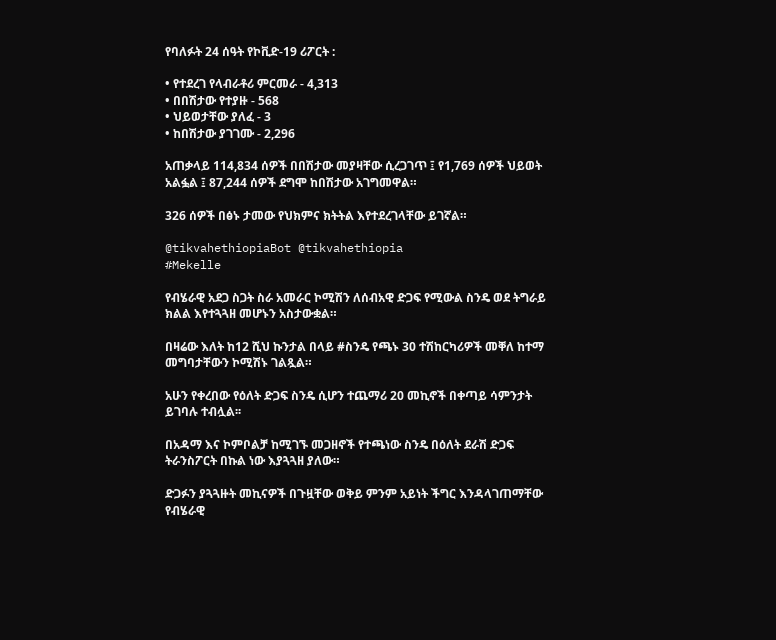የባለፉት 24 ሰዓት የኮቪድ-19 ሪፖርት :

• የተደረገ የላብራቶሪ ምርመራ - 4,313
• በበሽታው የተያዙ - 568
• ህይወታቸው ያለፈ - 3
• ከበሽታው ያገገሙ - 2,296

አጠቃላይ 114,834 ሰዎች በበሽታው መያዛቸው ሲረጋገጥ ፤ የ1,769 ሰዎች ህይወት አልፏል ፤ 87,244 ሰዎች ደግሞ ከበሽታው አገግመዋል።

326 ሰዎች በፅኑ ታመው የህክምና ክትትል እየተደረገላቸው ይገኛል።

@tikvahethiopiaBot @tikvahethiopia
#Mekelle

የብሄራዊ አደጋ ስጋት ስራ አመራር ኮሚሽን ለሰብአዊ ድጋፍ የሚውል ስንዴ ወደ ትግራይ ክልል እየተጓጓዘ መሆኑን አስታውቋል።

በዛሬው እለት ከ12 ሺህ ኩንታል በላይ #ስንዴ የጫኑ 30 ተሽከርካሪዎች መቐለ ከተማ መግባታቸውን ኮሚሽኑ ገልጿል።

አሁን የቀረበው የዕለት ድጋፍ ስንዴ ሲሆን ተጨማሪ 20 መኪኖች በቀጣይ ሳምንታት ይገባሉ ተብሏል፡፡

በአዳማ እና ኮምቦልቻ ከሚገኙ መጋዘኖች የተጫነው ስንዴ በዕለት ደራሽ ድጋፍ ትራንስፖርት በኩል ነው እያጓጓዘ ያለው።

ድጋፉን ያጓጓዙት መኪናዎች በጉዟቸው ወቅይ ምንም አይነት ችግር እንዳላገጠማቸው የብሄራዊ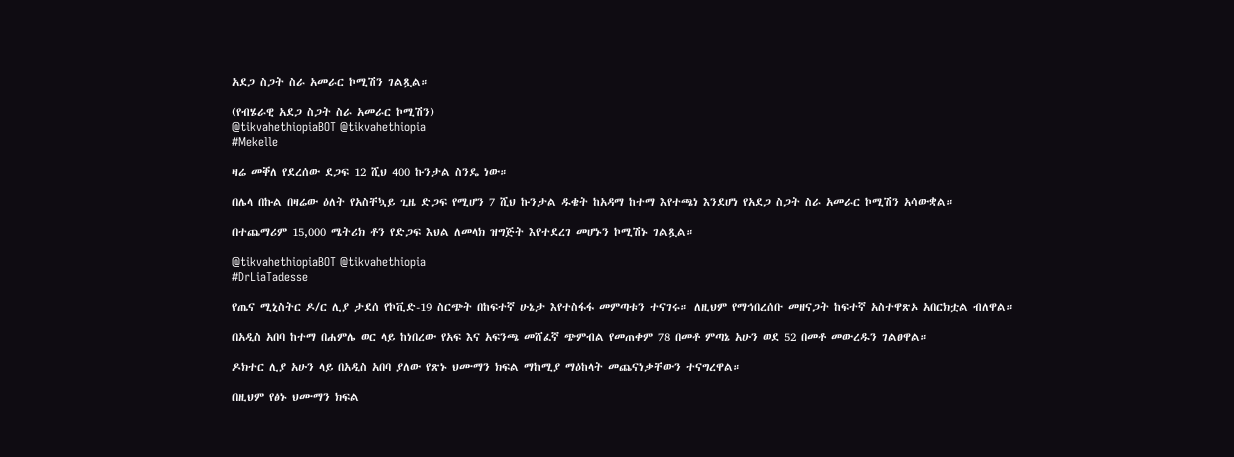አደጋ ስጋት ስራ አመራር ኮሚሽን ገልጿል።

(የብሄራዊ አደጋ ስጋት ስራ አመራር ኮሚሽን)
@tikvahethiopiaBOT @tikvahethiopia
#Mekelle

ዛሬ መቐለ የደረሰው ደጋፍ 12 ሺህ 400 ኩንታል ስንዴ ነው።

በሌላ በኩል በዛሬው ዕለት የአስቸኳይ ጊዜ ድጋፍ የሚሆን 7 ሺህ ኩንታል ዱቄት ከአዳማ ከተማ እየተጫነ እንደሆነ የአደጋ ስጋት ስራ አመራር ኮሚሽን አሳውቋል።

በተጨማሪም 15,000 ሜትሪክ ቶን የድጋፍ እህል ለመላክ ዝግጅት እየተደረገ መሆኑን ኮሚሽኑ ገልጿል።

@tikvahethiopiaBOT @tikvahethiopia
#DrLiaTadesse

የጤና ሚኒስትር ዶ/ር ሊያ ታደሰ የኮቪድ-19 ስርጭት በከፍተኛ ሁኔታ እየተስፋፋ መምጣቱን ተናገሩ። ለዚህም የማኅበረሰቡ መዘናጋት ከፍተኛ አስተዋጽኦ አበርክቷል ብለዋል።

በአዲስ አበባ ከተማ በሐምሌ ወር ላይ ከነበረው የአፍ እና አፍንጫ መሸፈኛ ጭምብል የመጠቀም 78 በመቶ ምጣኔ አሁን ወደ 52 በመቶ መውረዱን ገልፀዋል።

ዶክተር ሊያ አሁን ላይ በአዲስ አበባ ያለው የጽኑ ህሙማን ክፍል ማከሚያ ማዕከላት መጨናነቃቸውን ተናግረዋል።

በዚህም የፅኑ ህሙማን ክፍል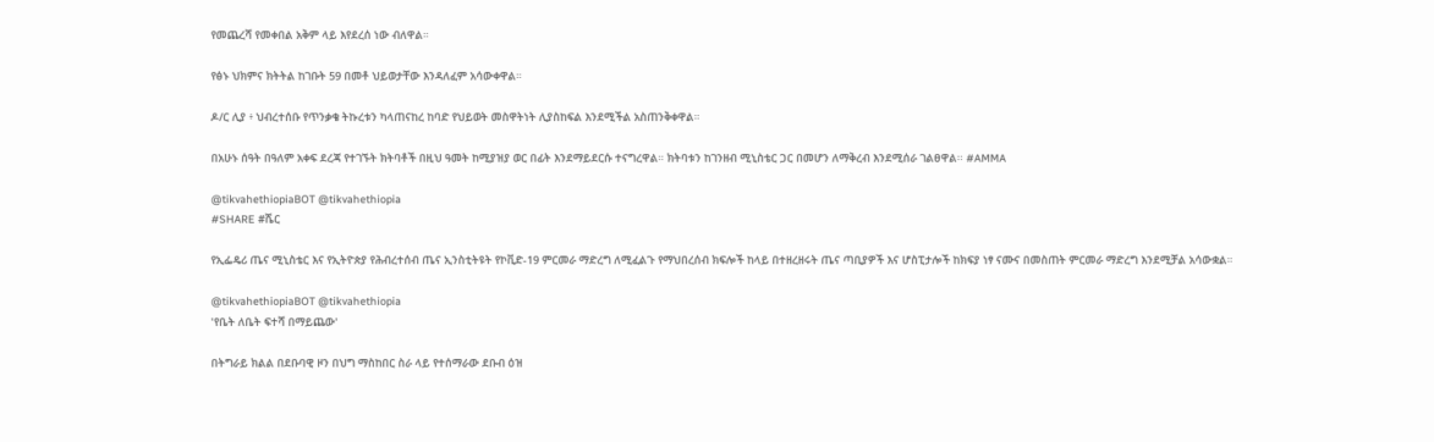የመጨረሻ የመቀበል አቅም ላይ እየደረሰ ነው ብለዋል።

የፅኑ ህክምና ክትትል ከገቡት 59 በመቶ ህይወታቸው እንዳለፈም አሳውቀዋል።

ዶ/ር ሊያ ፥ ህብረተሰቡ የጥንቃቄ ትኩረቱን ካላጠናከረ ከባድ የህይወት መስዋትነት ሊያስከፍል እንደሚችል አስጠንቅቀዋል።

በአሁኑ ሰዓት በዓለም አቀፍ ደረጃ የተገኙት ክትባቶች በዚህ ዓመት ከሚያዝያ ወር በፊት እንደማይደርሱ ተናግረዋል። ክትባቱን ከገንዘብ ሚኒስቴር ጋር በመሆን ለማቅረብ እንደሚሰራ ገልፀዋል፡፡ #AMMA

@tikvahethiopiaBOT @tikvahethiopia
#SHARE #ሼር

የኢፌዴሪ ጤና ሚኒስቴር እና የኢትዮጵያ የሕብረተሰብ ጤና ኢንስቲትዩት የኮቪድ-19 ምርመራ ማድረግ ለሚፈልጉ የማህበረሰብ ክፍሎች ከላይ በተዘረዘሩት ጤና ጣቢያዎች እና ሆስፒታሎች ከክፍያ ነፃ ናሙና በመስጠት ምርመራ ማድረግ እንደሚቻል አሳውቋል።

@tikvahethiopiaBOT @tikvahethiopia
'የቤት ለቤት ፍተሻ በማይጨው'

በትግራይ ክልል በደቡባዊ ዞን በህግ ማስከበር ስራ ላይ የተሰማራው ደቡብ ዕዝ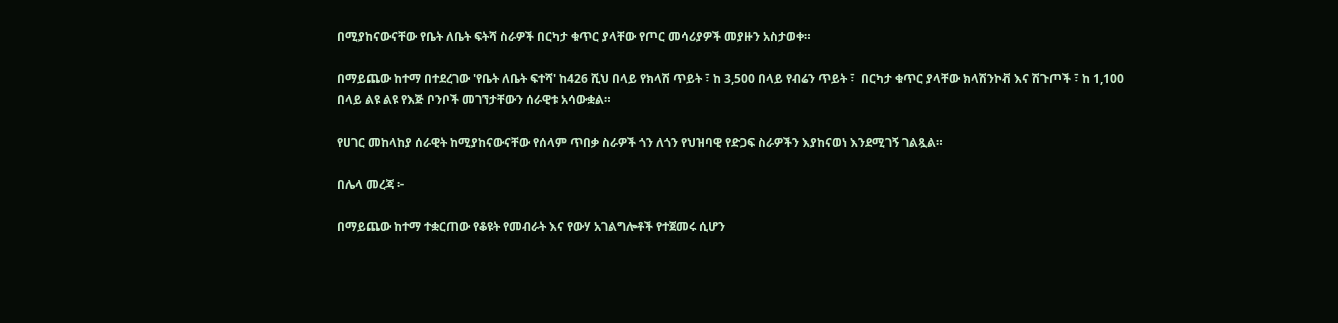በሚያከናውናቸው የቤት ለቤት ፍትሻ ስራዎች በርካታ ቁጥር ያላቸው የጦር መሳሪያዎች መያዙን አስታወቀ።

በማይጨው ከተማ በተደረገው 'የቤት ለቤት ፍተሻ' ከ426 ሺህ በላይ የክላሽ ጥይት ፣ ከ 3,500 በላይ የብሬን ጥይት ፣  በርካታ ቁጥር ያላቸው ክላሽንኮቭ እና ሽጉጦች ፣ ከ 1,100 በላይ ልዩ ልዩ የእጅ ቦንቦች መገኘታቸውን ሰራዊቱ አሳውቋል።

የሀገር መከላከያ ሰራዊት ከሚያከናውናቸው የሰላም ጥበቃ ስራዎች ጎን ለጎን የህዝባዊ የድጋፍ ስራዎችን እያከናወነ እንደሚገኝ ገልጿል።

በሌላ መረጃ ፦

በማይጨው ከተማ ተቋርጠው የቆዩት የመብራት እና የውሃ አገልግሎቶች የተጀመሩ ሲሆን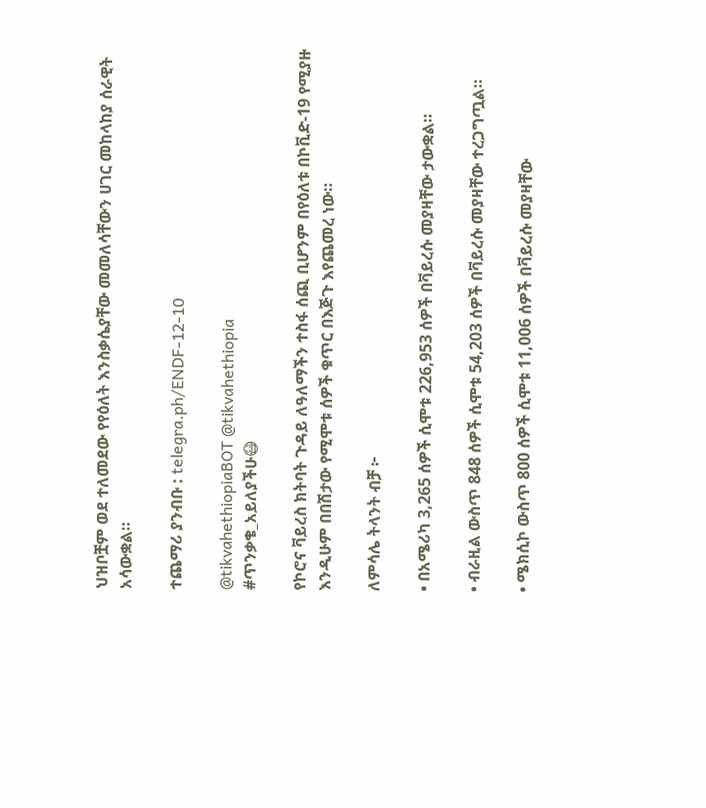ህዝቦቿም ወደ ተለመደው የየዕለት እንስቃሴያቸው መመለሳቸውን ሀገር መከላከያ ሰራዊት አሳውቋል።

ተጨማሪ ያንብቡ : telegra.ph/ENDF-12-10

@tikvahethiopiaBOT @tikvahethiopia
#ጥንቃቄ_አይለያችሁ😷

የኮሮና ቫይረስ ክትባት ጉዳይ ለዓለማችን ተስፋ ሰጪ ቢሆንም በየዕለቱ በኮቪድ-19 የሚያዙ እንዲሁም በበሽታው የሚሞቱ ሰዎች ቁጥር በእጅጉ እየጨመረ ነው።

ለምሳሌ ትላንት ብቻ ፦

• በአሜሪካ 3,265 ሰዎች ሲሞቱ 226,953 ሰዎች በቫይረሱ መያዛቸው ታውቋል።

• ብራዚል ውስጥ 848 ሰዎች ሲሞቱ 54,203 ሰዎች በቫይረሱ መያዛቸው ተረጋግጧል።

• ሜክሲኮ ውስጥ 800 ሰዎች ሲሞቱ 11,006 ሰዎች በቫይረሱ መያዛቸው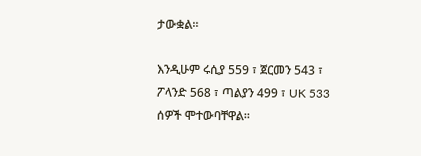ታውቋል።

እንዲሁም ሩሲያ 559 ፣ ጀርመን 543 ፣ ፖላንድ 568 ፣ ጣልያን 499 ፣ UK 533 ሰዎች ሞተውባቸዋል።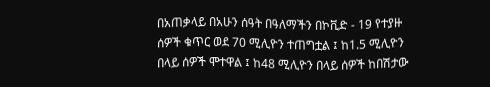በአጠቃላይ በአሁን ሰዓት በዓለማችን በኮቪድ - 19 የተያዙ ሰዎች ቁጥር ወደ 70 ሚሊዮን ተጠግቷል ፤ ከ1.5 ሚሊዮን በላይ ሰዎች ሞተዋል ፤ ከ48 ሚሊዮን በላይ ሰዎች ከበሽታው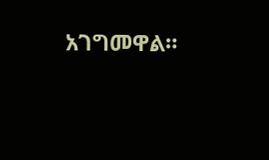አገግመዋል።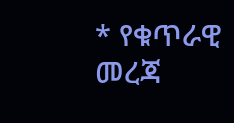* የቁጥራዊ መረጃ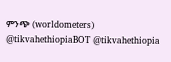ምንጭ (worldometers)
@tikvahethiopiaBOT @tikvahethiopia